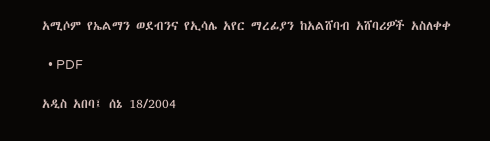አሚሶም የኤልማን ወደብንና የኢሳሌ አየር ማረፊያን ከአልሸባብ አሸባሪዎች አስለቀቀ

  • PDF

አዲስ አበባ፤ ሰኔ 18/2004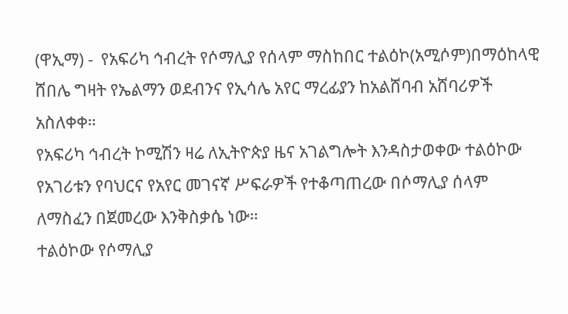(ዋኢማ) -  የአፍሪካ ኅብረት የሶማሊያ የሰላም ማስከበር ተልዕኮ(አሚሶም)በማዕከላዊ ሸበሌ ግዛት የኤልማን ወደብንና የኢሳሌ አየር ማረፊያን ከአልሸባብ አሸባሪዎች አስለቀቀ።
የአፍሪካ ኅብረት ኮሚሽን ዛሬ ለኢትዮጵያ ዜና አገልግሎት እንዳስታወቀው ተልዕኮው የአገሪቱን የባህርና የአየር መገናኛ ሥፍራዎች የተቆጣጠረው በሶማሊያ ሰላም ለማስፈን በጀመረው እንቅስቃሴ ነው።
ተልዕኮው የሶማሊያ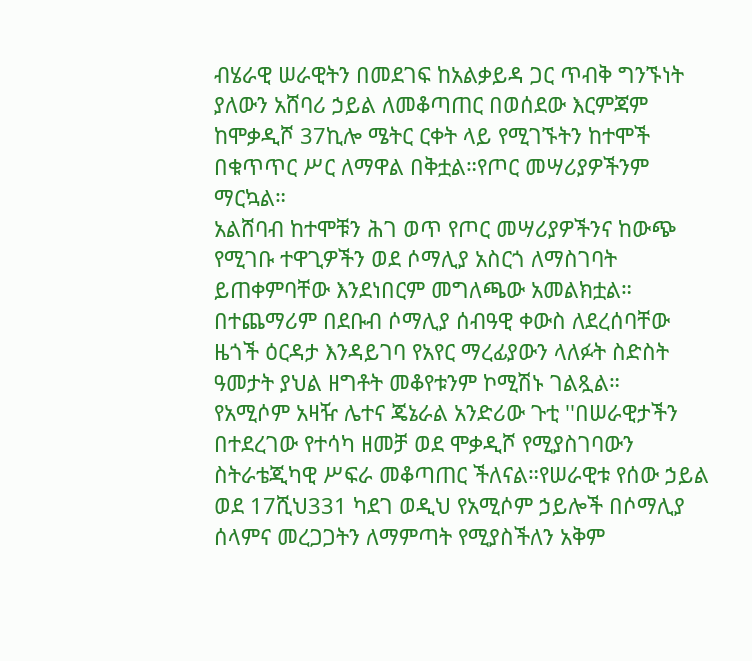ብሄራዊ ሠራዊትን በመደገፍ ከአልቃይዳ ጋር ጥብቅ ግንኙነት ያለውን አሸባሪ ኃይል ለመቆጣጠር በወሰደው እርምጃም ከሞቃዲሾ 37ኪሎ ሜትር ርቀት ላይ የሚገኙትን ከተሞች በቁጥጥር ሥር ለማዋል በቅቷል።የጦር መሣሪያዎችንም ማርኳል።
አልሸባብ ከተሞቹን ሕገ ወጥ የጦር መሣሪያዎችንና ከውጭ የሚገቡ ተዋጊዎችን ወደ ሶማሊያ አስርጎ ለማስገባት ይጠቀምባቸው እንደነበርም መግለጫው አመልክቷል።
በተጨማሪም በደቡብ ሶማሊያ ሰብዓዊ ቀውስ ለደረሰባቸው ዜጎች ዕርዳታ እንዳይገባ የአየር ማረፊያውን ላለፉት ስድስት ዓመታት ያህል ዘግቶት መቆየቱንም ኮሚሽኑ ገልጿል።
የአሚሶም አዛዥ ሌተና ጄኔራል አንድሪው ጉቲ ''በሠራዊታችን በተደረገው የተሳካ ዘመቻ ወደ ሞቃዲሾ የሚያስገባውን ስትራቴጂካዊ ሥፍራ መቆጣጠር ችለናል።የሠራዊቱ የሰው ኃይል ወደ 17ሺህ331 ካደገ ወዲህ የአሚሶም ኃይሎች በሶማሊያ ሰላምና መረጋጋትን ለማምጣት የሚያስችለን አቅም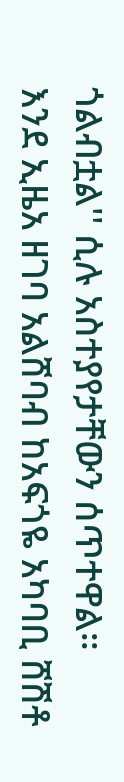ጎልብቷል'' ሲሉ አስተያየታቸውን ሰጥተዋል።
እንደ ኢዜአ ዘገባ አልሸባብ ከአፍጎዬ አካባቢ ሸሽቶ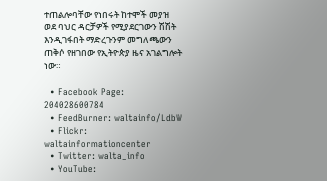ተጠልሎባቸው የነበሩት ከተሞች መያዝ ወደ ባህር ዳርቻዎች የሚያደርገውን ሽሽት እንዲገፋበት ማድረጉንም መግለጫውን ጠቅሶ የዘገበው የኢትዮጵያ ዜና አገልግሎት ነው።

  • Facebook Page: 204028600784
  • FeedBurner: waltainfo/LdbW
  • Flickr: waltainformationcenter
  • Twitter: walta_info
  • YouTube: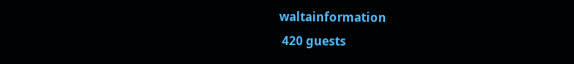waltainformation
 420 guests